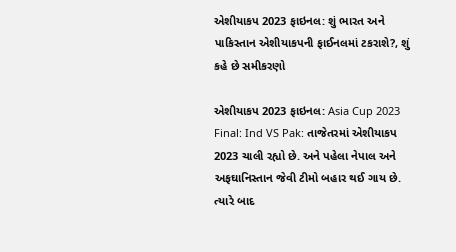એશીયાકપ 2023 ફાઇનલ: શું ભારત અને પાકિસ્તાન એશીયાકપની ફાઈનલમાં ટકરાશે?, શું કહે છે સમીકરણો

એશીયાકપ 2023 ફાઇનલ: Asia Cup 2023 Final: Ind VS Pak: તાજેતરમાં એશીયાકપ 2023 ચાલી રહ્યો છે. અને પહેલા નેપાલ અને અફઘાનિસ્તાન જેવી ટીમો બહાર થઈ ગાય છે. ત્યારે બાદ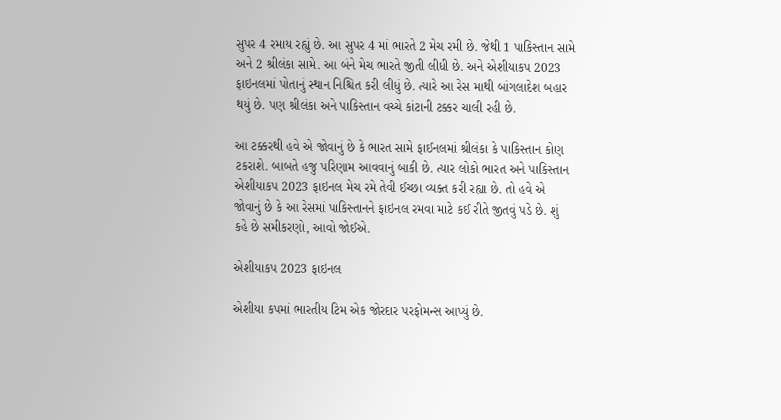સુપર 4 રમાય રહ્યું છે. આ સુપર 4 માં ભારતે 2 મેચ રમી છે. જેથી 1 પાકિસ્તાન સામે અને 2 શ્રીલંકા સામે. આ બંને મેચ ભારતે જીતી લીધી છે. અને એશીયાકપ 2023 ફાઇનલમાં પોતાનું સ્થાન નિશ્ચિત કરી લીધું છે. ત્યારે આ રેસ માથી બાંગલાદેશ બહાર થયું છે. પણ શ્રીલંકા અને પાકિસ્તાન વચ્ચે કાંટાની ટક્કર ચાલી રહી છે.

આ ટક્કરથી હવે એ જોવાનું છે કે ભારત સામે ફાઈનલમાં શ્રીલંકા કે પાકિસ્તાન કોણ ટકરાશે. બાબતે હજુ પરિણામ આવવાનું બાકી છે. ત્યાર લોકો ભારત અને પાકિસ્તાન એશીયાકપ 2023 ફાઇનલ મેચ રમે તેવી ઈચ્છા વ્યક્ત કરી રહ્યા છે. તો હવે એ જોવાનું છે કે આ રેસમાં પાકિસ્તાનને ફાઇનલ રમવા માટે કઈ રીતે જીતવું પડે છે. શું કહે છે સમીકરણો, આવો જોઈએ.

એશીયાકપ 2023 ફાઇનલ

એશીયા કપમાં ભારતીય ટિમ એક જોરદાર પરફોમન્સ આપ્યું છે.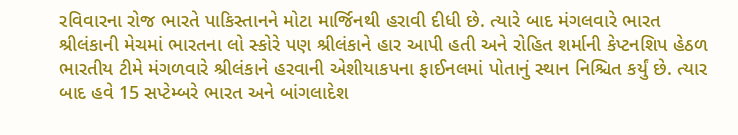રવિવારના રોજ ભારતે પાકિસ્તાનને મોટા માર્જિનથી હરાવી દીધી છે. ત્યારે બાદ મંગલવારે ભારત શ્રીલંકાની મેચમાં ભારતના લો સ્કોરે પણ શ્રીલંકાને હાર આપી હતી અને રોહિત શર્માની કેપ્ટનશિપ હેઠળ ભારતીય ટીમે મંગળવારે શ્રીલંકાને હરવાની એશીયાકપના ફાઈનલમાં પોતાનું સ્થાન નિશ્ચિત કર્યું છે. ત્યાર બાદ હવે 15 સપ્ટેમ્બરે ભારત અને બાંગલાદેશ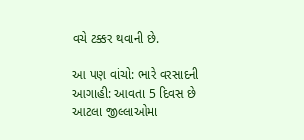વચે ટક્કર થવાની છે.

આ પણ વાંચો: ભારે વરસાદની આગાહી: આવતા 5 દિવસ છે આટલા જીલ્લાઓમા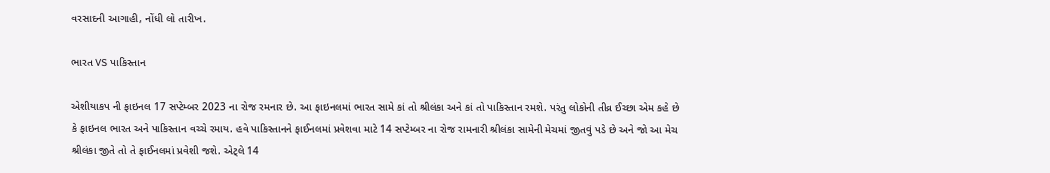વરસાદની આગાહી, નોંધી લો તારીખ.

ભારત VS પાકિસ્તાન

એશીયાકપ ની ફાઇનલ 17 સપ્ટેમ્બર 2023 ના રોજ રમનાર છે. આ ફાઇનલમાં ભારત સામે કાં તો શ્રીલંકા અને કાં તો પાકિસ્તાન રમશે. પરંતુ લોકોની તીવ્ર ઈચ્છા એમ કહે છે કે ફાઇનલ ભારત અને પાકિસ્તાન વચ્ચે રમાય. હવે પાકિસ્તાનને ફાઈનલમાં પ્રવેશવા માટે 14 સપ્ટેમ્બર ના રોજ રામનારી શ્રીલંકા સામેની મેચમાં જીતવું પડે છે અને જો આ મેચ શ્રીલંકા જીતે તો તે ફાઈનલમાં પ્રવેશી જશે. એટ્લે 14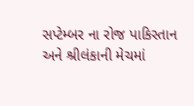સપ્ટેમ્બર ના રોજ પાકિસ્તાન અને શ્રીલંકાની મેચમાં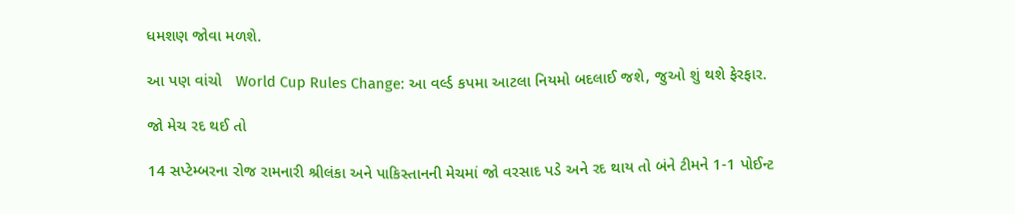ધમશણ જોવા મળશે.

આ પણ વાંચો   World Cup Rules Change: આ વર્લ્ડ કપમા આટલા નિયમો બદલાઈ જશે, જુઓ શું થશે ફેરફાર.

જો મેચ રદ થઈ તો

14 સપ્ટેમ્બરના રોજ રામનારી શ્રીલંકા અને પાકિસ્તાનની મેચમાં જો વરસાદ પડે અને રદ થાય તો બંને ટીમને 1-1 પોઈન્ટ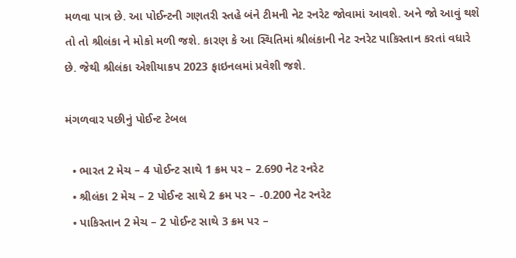મળવા પાત્ર છે. આ પોઈન્ટની ગણતરી સ્તહે બંને ટીમની નેટ રનરેટ જોવામાં આવશે. અને જો આવું થશે તો તો શ્રીલંકા ને મોકો મળી જશે. કારણ કે આ સ્થિતિમાં શ્રીલંકાની નેટ રનરેટ પાકિસ્તાન કરતાં વધારે છે. જેથી શ્રીલંકા એશીયાકપ 2023 ફાઇનલમાં પ્રવેશી જશે.

મંગળવાર પછીનું પોઈન્ટ ટેબલ

  • ભારત 2 મેચ – 4 પોઈન્ટ સાથે 1 ક્રમ પર – 2.690 નેટ રનરેટ
  • શ્રીલંકા 2 મેચ – 2 પોઈન્ટ સાથે 2 ક્રમ પર – -0.200 નેટ રનરેટ
  • પાકિસ્તાન 2 મેચ – 2 પોઈન્ટ સાથે 3 ક્રમ પર –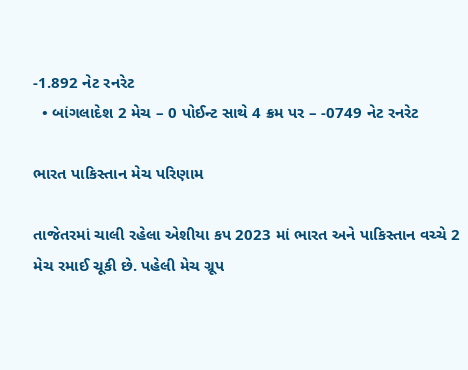-1.892 નેટ રનરેટ
  • બાંગલાદેશ 2 મેચ – 0 પોઈન્ટ સાથે 4 ક્રમ પર – -0749 નેટ રનરેટ

ભારત પાકિસ્તાન મેચ પરિણામ

તાજેતરમાં ચાલી રહેલા એશીયા કપ 2023 માં ભારત અને પાકિસ્તાન વચ્ચે 2 મેચ રમાઈ ચૂકી છે. પહેલી મેચ ગ્રૂપ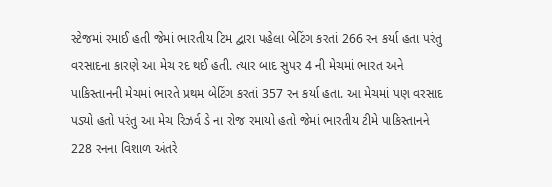સ્ટેજમાં રમાઈ હતી જેમાં ભારતીય ટિમ દ્વારા પહેલા બેટિંગ કરતાં 266 રન કર્યા હતા પરંતુ વરસાદના કારણે આ મેચ રદ થઈ હતી. ત્યાર બાદ સુપર 4 ની મેચમાં ભારત અને પાકિસ્તાનની મેચમાં ભારતે પ્રથમ બેટિંગ કરતાં 357 રન કર્યા હતા. આ મેચમાં પણ વરસાદ પડ્યો હતો પરંતુ આ મેચ રિઝર્વ ડે ના રોજ રમાયો હતો જેમાં ભારતીય ટીમે પાકિસ્તાનને 228 રનના વિશાળ અંતરે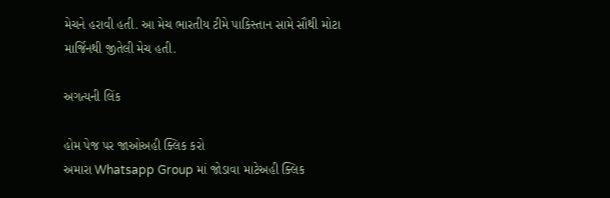મેચને હરાવી હતી. આ મેચ ભારતીય ટીમે પાકિસ્તાન સામે સૌથી મોટા માર્જિનથી જીતેલી મેચ હતી.

અગત્યની લિંક

હોમ પેજ પર જાઓઅહી ક્લિક કરો
અમારા Whatsapp Group માં જોડાવા માટેઅહી ક્લિક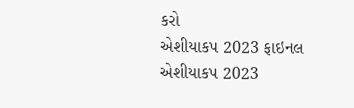કરો
એશીયાકપ 2023 ફાઇનલ
એશીયાકપ 2023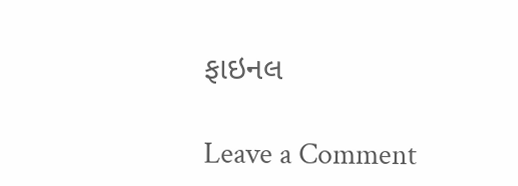ફાઇનલ

Leave a Comment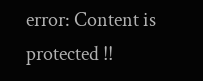error: Content is protected !!